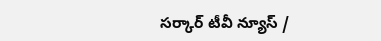సర్కార్ టీవీ న్యూస్ /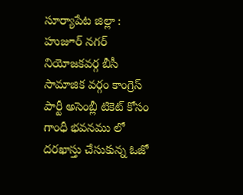సూర్యాపేట జిల్లా : హుజూర్ నగర్ నియోజకవర్గ బీసీ సామాజిక వర్గం కాంగ్రెస్ పార్టీ అసెంబ్లీ టికెట్ కోసం గాంధీ భవనము లో దరఖాస్తు చేసుకున్న ఓజో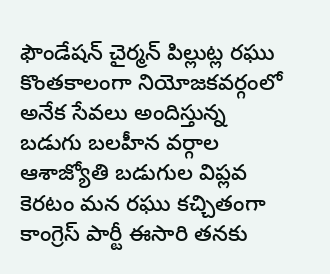ఫౌండేషన్ చైర్మన్ పిల్లుట్ల రఘు కొంతకాలంగా నియోజకవర్గంలో అనేక సేవలు అందిస్తున్న బడుగు బలహీన వర్గాల ఆశాజ్యోతి బడుగుల విప్లవ కెరటం మన రఘు కచ్చితంగా కాంగ్రెస్ పార్టీ ఈసారి తనకు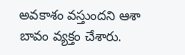అవకాశం వస్తుందని ఆశా బావం వ్యక్తం చేశారు.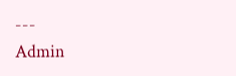---
Admin